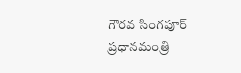గౌరవ సింగపూర్ ప్రధానమంత్రి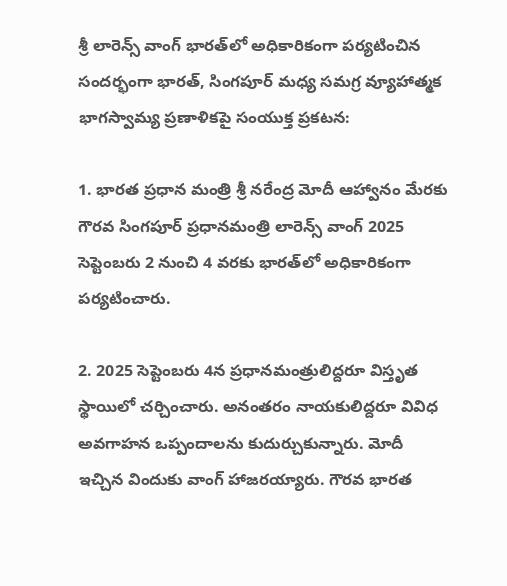శ్రీ లారెన్స్ వాంగ్ భారత్‌లో అధికారికంగా పర్యటించిన సందర్భంగా భారత్, సింగపూర్ మధ్య సమగ్ర వ్యూహాత్మక భాగస్వామ్య ప్రణాళికపై సంయుక్త ప్రకటన:

1. భారత ప్రధాన మంత్రి శ్రీ నరేంద్ర మోదీ ఆహ్వానం మేరకు గౌరవ సింగపూర్ ప్రధానమంత్రి లారెన్స్ వాంగ్ 2025 సెప్టెంబరు 2 నుంచి 4 వరకు భారత్‌లో అధికారికంగా పర్యటించారు.

2. 2025 సెప్టెంబరు 4న ప్రధానమంత్రులిద్దరూ విస్తృత స్థాయిలో చర్చించారు. అనంతరం నాయకులిద్దరూ వివిధ అవగాహన ఒప్పందాలను కుదుర్చుకున్నారు. మోదీ ఇచ్చిన విందుకు వాంగ్ హాజరయ్యారు. గౌరవ భారత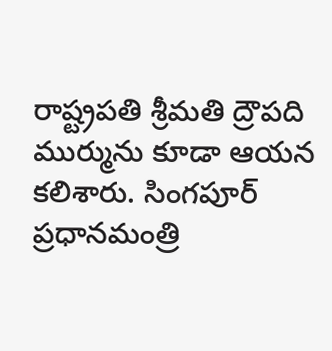రాష్ట్రపతి శ్రీమతి ద్రౌపది ముర్మును కూడా ఆయన కలిశారు. సింగపూర్ ప్రధానమంత్రి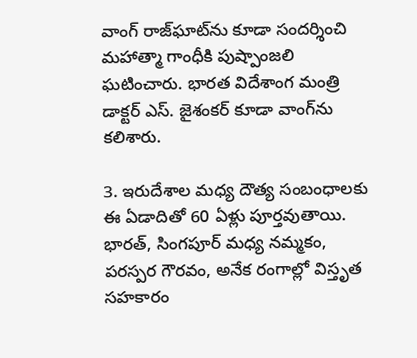వాంగ్ రాజ్‌ఘాట్‌ను కూడా సందర్శించి మహాత్మా గాంధీకి పుష్పాంజలి ఘటించారు. భారత విదేశాంగ మంత్రి డాక్టర్ ఎస్. జైశంకర్ కూడా వాంగ్‌ను కలిశారు.

3. ఇరుదేశాల మధ్య దౌత్య సంబంధాలకు ఈ ఏడాదితో 60 ఏళ్లు పూర్తవుతాయి. భారత్, సింగపూర్ మధ్య నమ్మకం, పరస్పర గౌరవం, అనేక రంగాల్లో విస్తృత సహకారం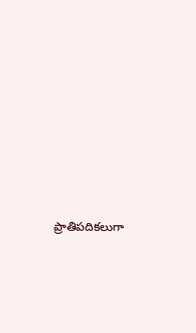ప్రాతిపదికలుగా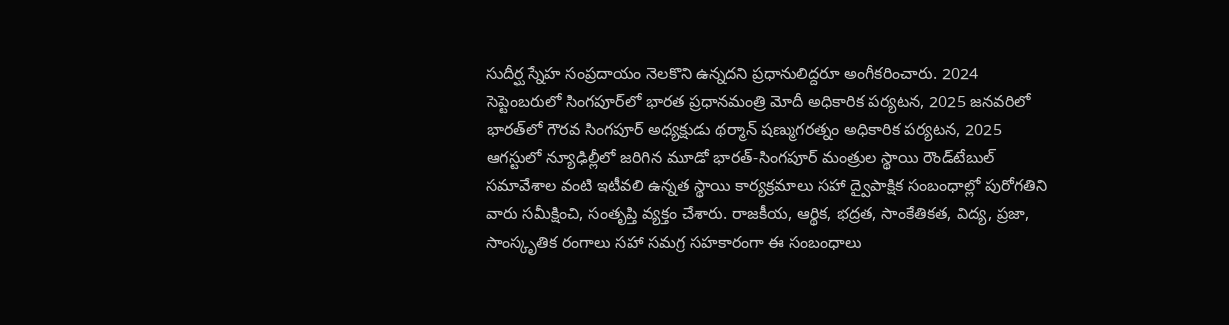సుదీర్ఘ స్నేహ సంప్రదాయం నెలకొని ఉన్నదని ప్రధానులిద్దరూ అంగీకరించారు. 2024 సెప్టెంబరులో సింగపూర్‌లో భారత ప్రధానమంత్రి మోదీ అధికారిక పర్యటన, 2025 జనవరిలో భారత్‌లో గౌరవ సింగపూర్ అధ్యక్షుడు థర్మాన్ షణ్ముగరత్నం అధికారిక పర్యటన, 2025 ఆగస్టులో న్యూఢిల్లీలో జరిగిన మూడో భారత్-సింగపూర్ మంత్రుల స్థాయి రౌండ్‌టేబుల్ సమావేశాల వంటి ఇటీవలి ఉన్నత స్థాయి కార్యక్రమాలు సహా ద్వైపాక్షిక సంబంధాల్లో పురోగతిని వారు సమీక్షించి, సంతృప్తి వ్యక్తం చేశారు. రాజకీయ, ఆర్థిక, భద్రత, సాంకేతికత, విద్య, ప్రజా, సాంస్కృతిక రంగాలు సహా సమగ్ర సహకారంగా ఈ సంబంధాలు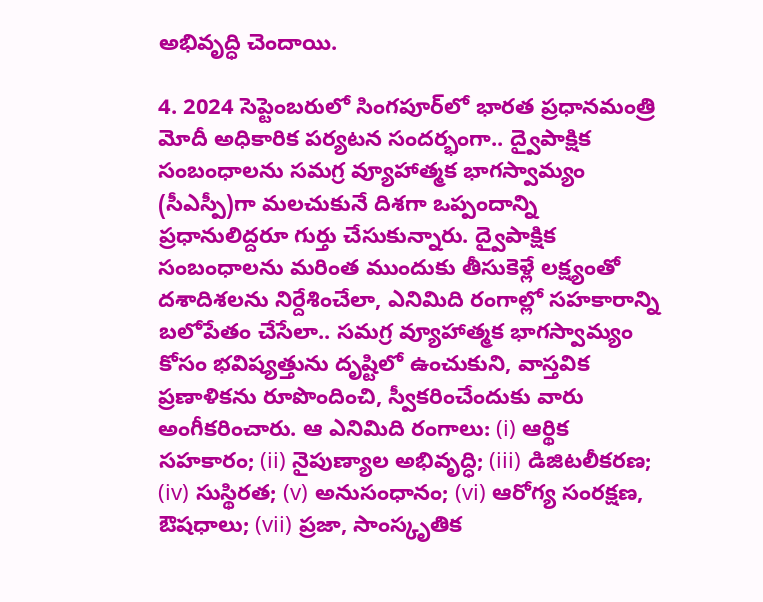అభివృద్ధి చెందాయి.

4. 2024 సెప్టెంబరులో సింగపూర్‌లో భారత ప్రధానమంత్రి మోదీ అధికారిక పర్యటన సందర్భంగా.. ద్వైపాక్షిక సంబంధాలను సమగ్ర వ్యూహాత్మక భాగస్వామ్యం (సీఎస్పీ)గా మలచుకునే దిశగా ఒప్పందాన్ని ప్రధానులిద్దరూ గుర్తు చేసుకున్నారు. ద్వైపాక్షిక సంబంధాలను మరింత ముందుకు తీసుకెళ్లే లక్ష్యంతో దశాదిశలను నిర్దేశించేలా, ఎనిమిది రంగాల్లో సహకారాన్ని బలోపేతం చేసేలా.. సమగ్ర వ్యూహాత్మక భాగస్వామ్యం కోసం భవిష్యత్తును దృష్టిలో ఉంచుకుని, వాస్తవిక ప్రణాళికను రూపొందించి, స్వీకరించేందుకు వారు అంగీకరించారు. ఆ ఎనిమిది రంగాలు: (i) ఆర్థిక సహకారం; (ii) నైపుణ్యాల అభివృద్ధి; (iii) డిజిటలీకరణ; (iv) సుస్థిరత; (v) అనుసంధానం; (vi) ఆరోగ్య సంరక్షణ, ఔషధాలు; (vii) ప్రజా, సాంస్కృతిక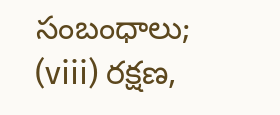సంబంధాలు; (viii) రక్షణ,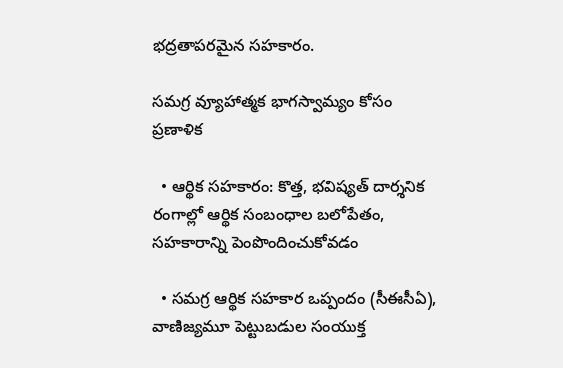భద్రతాపరమైన సహకారం.

సమగ్ర వ్యూహాత్మక భాగస్వామ్యం కోసం ప్రణాళిక

  • ఆర్థిక సహకారం: కొత్త, భవిష్యత్ దార్శనిక రంగాల్లో ఆర్థిక సంబంధాల బలోపేతం, సహకారాన్ని పెంపొందించుకోవడం

  • సమగ్ర ఆర్థిక సహకార ఒప్పందం (సీఈసీఏ), వాణిజ్యమూ పెట్టుబడుల సంయుక్త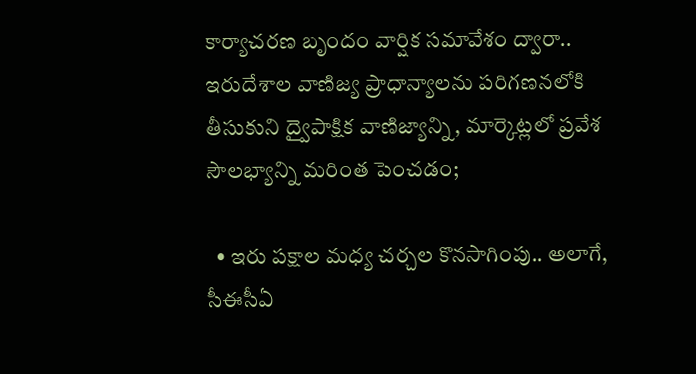కార్యాచరణ బృందం వార్షిక సమావేశం ద్వారా.. ఇరుదేశాల వాణిజ్య ప్రాధాన్యాలను పరిగణనలోకి తీసుకుని ద్వైపాక్షిక వాణిజ్యాన్ని, మార్కెట్లలో ప్రవేశ సౌలభ్యాన్ని మరింత పెంచడం;

  • ఇరు పక్షాల మధ్య చర్చల కొనసాగింపు.. అలాగే, సీఈసీఏ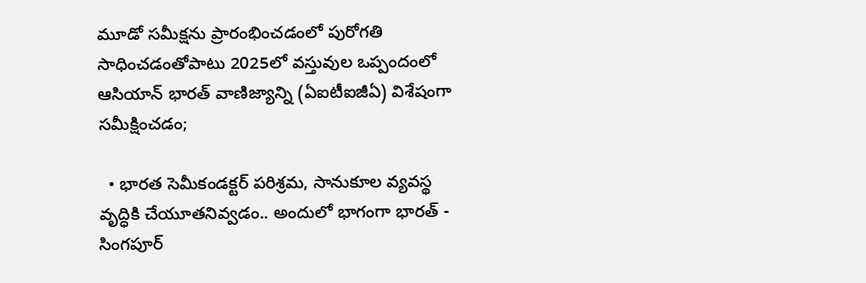మూడో సమీక్షను ప్రారంభించడంలో పురోగతి సాధించడంతోపాటు 2025లో వస్తువుల ఒప్పందంలో ఆసియాన్ భారత్ వాణిజ్యాన్ని (ఏఐటీఐజీఏ) విశేషంగా సమీక్షించడం;

  • భారత సెమీకండక్టర్ పరిశ్రమ, సానుకూల వ్యవస్థ వృద్ధికి చేయూతనివ్వడం.. అందులో భాగంగా భారత్ - సింగపూర్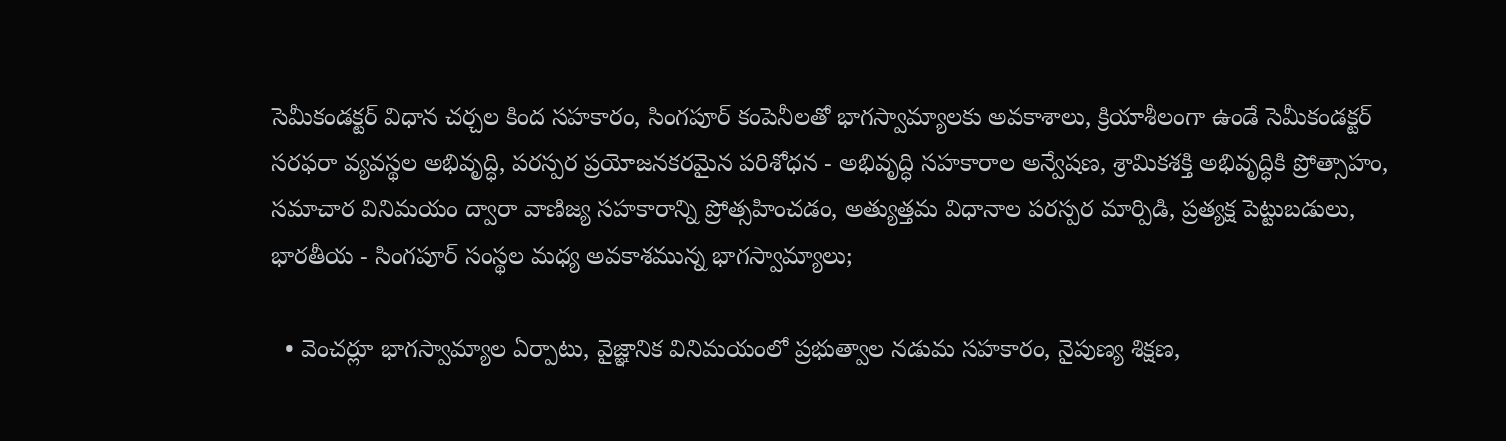సెమీకండక్టర్ విధాన చర్చల కింద సహకారం, సింగపూర్ కంపెనీలతో భాగస్వామ్యాలకు అవకాశాలు, క్రియాశీలంగా ఉండే సెమీకండక్టర్ సరఫరా వ్యవస్థల అభివృద్ధి, పరస్పర ప్రయోజనకరమైన పరిశోధన - అభివృద్ధి సహకారాల అన్వేషణ, శ్రామికశక్తి అభివృద్ధికి ప్రోత్సాహం, సమాచార వినిమయం ద్వారా వాణిజ్య సహకారాన్ని ప్రోత్సహించడం, అత్యుత్తమ విధానాల పరస్పర మార్పిడి, ప్రత్యక్ష పెట్టుబడులు, భారతీయ - సింగపూర్ సంస్థల మధ్య అవకాశమున్న భాగస్వామ్యాలు;

  • వెంచర్లూ భాగస్వామ్యాల ఏర్పాటు, వైజ్ఞానిక వినిమయంలో ప్రభుత్వాల నడుమ సహకారం, నైపుణ్య శిక్షణ,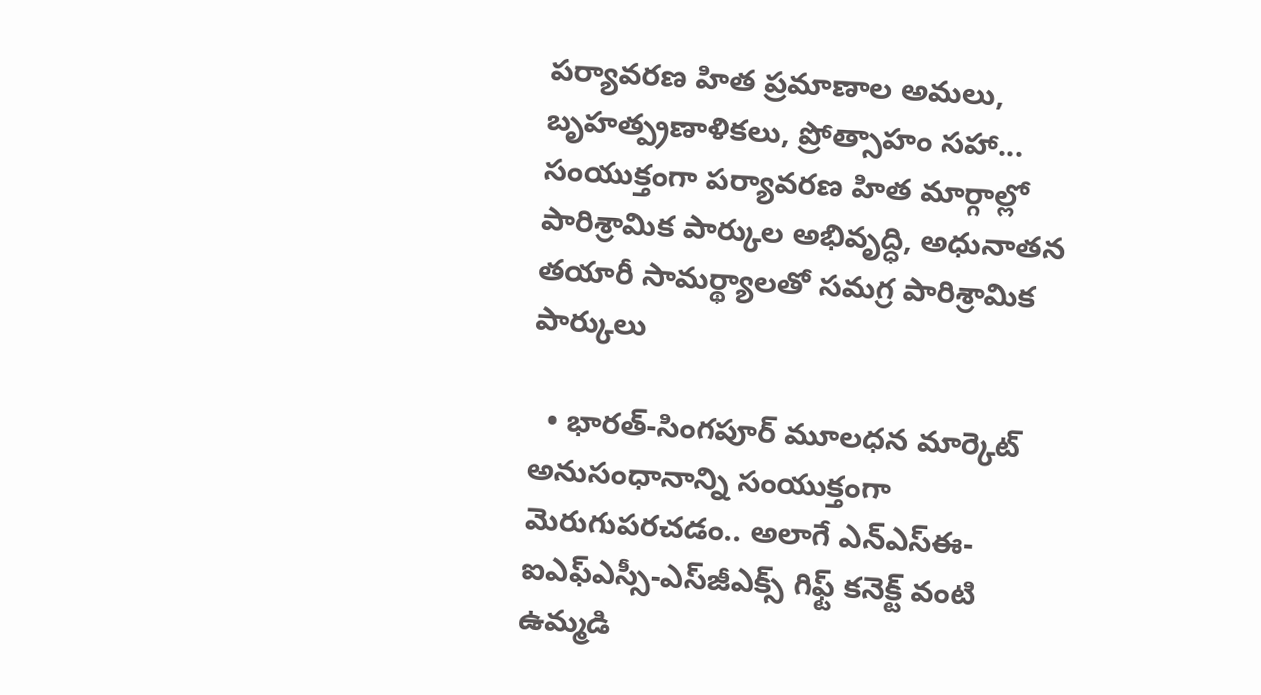పర్యావరణ హిత ప్రమాణాల అమలు, బృహత్ప్రణాళికలు, ప్రోత్సాహం సహా... సంయుక్తంగా పర్యావరణ హిత మార్గాల్లో పారిశ్రామిక పార్కుల అభివృద్ధి, అధునాతన తయారీ సామర్థ్యాలతో సమగ్ర పారిశ్రామిక పార్కులు

  • భారత్-సింగపూర్ మూలధన మార్కెట్ అనుసంధానాన్ని సంయుక్తంగా మెరుగుపరచడం.. అలాగే ఎన్ఎస్ఈ-ఐఎఫ్ఎస్సీ-ఎస్‌జీఎక్స్ గిఫ్ట్ కనెక్ట్ వంటి ఉమ్మడి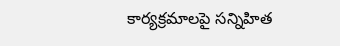కార్యక్రమాలపై సన్నిహిత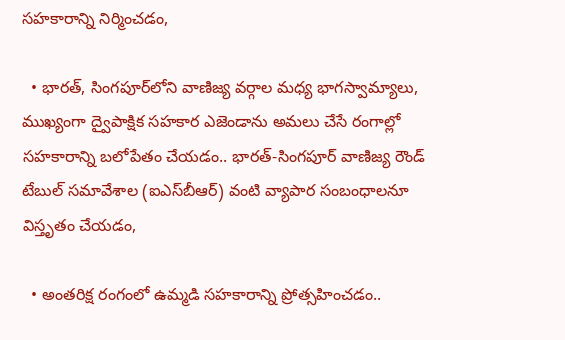సహకారాన్ని నిర్మించడం,

  • భారత్, సింగపూర్‌లోని వాణిజ్య వర్గాల మధ్య భాగస్వామ్యాలు, ముఖ్యంగా ద్వైపాక్షిక సహకార ఎజెండాను అమలు చేసే రంగాల్లో సహకారాన్ని బలోపేతం చేయడం.. భారత్-సింగపూర్ వాణిజ్య రౌండ్ టేబుల్ సమావేశాల (ఐఎస్‌బీఆర్) వంటి వ్యాపార సంబంధాలనూ విస్తృతం చేయడం,

  • అంతరిక్ష రంగంలో ఉమ్మడి సహకారాన్ని ప్రోత్సహించడం..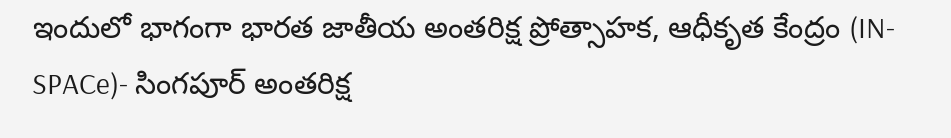ఇందులో భాగంగా భారత జాతీయ అంతరిక్ష ప్రోత్సాహక, ఆధీకృత కేంద్రం (IN-SPACe)- సింగపూర్ అంతరిక్ష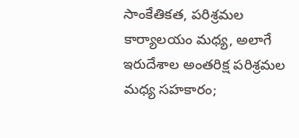సాంకేతికత, పరిశ్రమల కార్యాలయం మధ్య, అలాగే ఇరుదేశాల అంతరిక్ష పరిశ్రమల మధ్య సహకారం;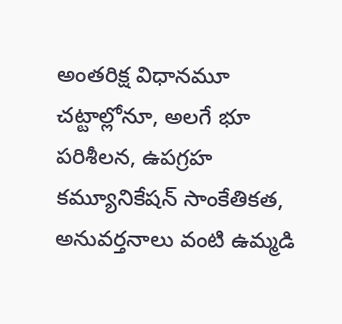అంతరిక్ష విధానమూ చట్టాల్లోనూ, అలగే భూ పరిశీలన, ఉపగ్రహ కమ్యూనికేషన్ సాంకేతికత, అనువర్తనాలు వంటి ఉమ్మడి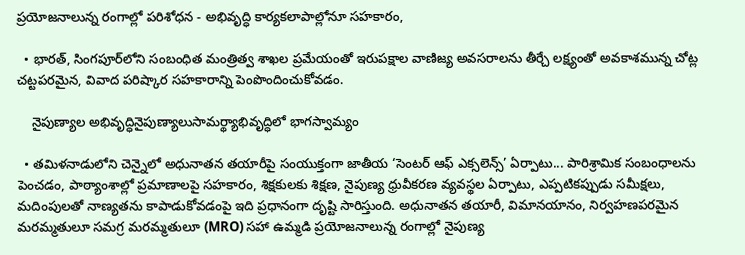ప్రయోజనాలున్న రంగాల్లో పరిశోధన - అభివృద్ధి కార్యకలాపాల్లోనూ సహకారం,

  • భారత్, సింగపూర్‌లోని సంబంధిత మంత్రిత్వ శాఖల ప్రమేయంతో ఇరుపక్షాల వాణిజ్య అవసరాలను తీర్చే లక్ష్యంతో అవకాశమున్న చోట్ల చట్టపరమైన, వివాద పరిష్కార సహకారాన్ని పెంపొందించుకోవడం.

    నైపుణ్యాల అభివృద్ధినైపుణ్యాలుసామర్థ్యాభివృద్ధిలో భాగస్వామ్యం

  • తమిళనాడులోని చెన్నైలో అధునాతన తయారీపై సంయుక్తంగా జాతీయ ‘సెంటర్ ఆఫ్ ఎక్సలెన్స్’ ఏర్పాటు... పారిశ్రామిక సంబంధాలను పెంచడం, పాఠ్యాంశాల్లో ప్రమాణాలపై సహకారం, శిక్షకులకు శిక్షణ, నైపుణ్య ధ్రువీకరణ వ్యవస్థల ఏర్పాటు, ఎప్పటికప్పుడు సమీక్షలు, మదింపులతో నాణ్యతను కాపాడుకోవడంపై ఇది ప్రధానంగా దృష్టి సారిస్తుంది. అధునాతన తయారీ, విమానయానం, నిర్వహణపరమైన మరమ్మతులూ సమగ్ర మరమ్మతులూ (MRO) సహా ఉమ్మడి ప్రయోజనాలున్న రంగాల్లో నైపుణ్య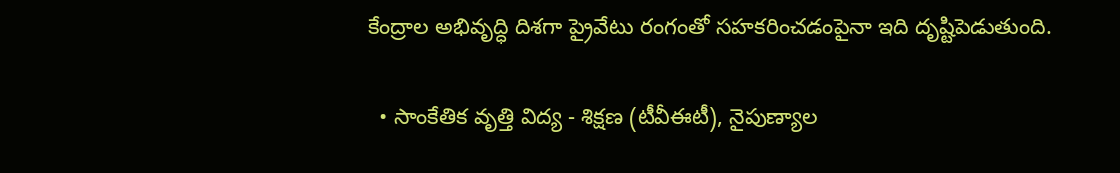కేంద్రాల అభివృద్ధి దిశగా ప్రైవేటు రంగంతో సహకరించడంపైనా ఇది దృష్టిపెడుతుంది.

  • సాంకేతిక వృత్తి విద్య - శిక్షణ (టీవీఈటీ), నైపుణ్యాల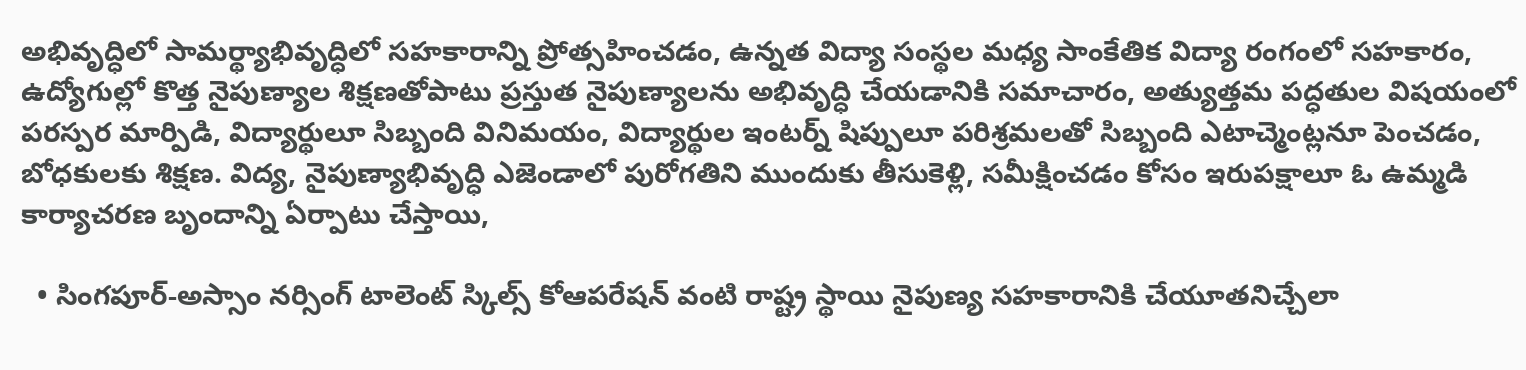అభివృద్ధిలో సామర్థ్యాభివృద్ధిలో సహకారాన్ని ప్రోత్సహించడం, ఉన్నత విద్యా సంస్థల మధ్య సాంకేతిక విద్యా రంగంలో సహకారం, ఉద్యోగుల్లో కొత్త నైపుణ్యాల శిక్షణతోపాటు ప్రస్తుత నైపుణ్యాలను అభివృద్ధి చేయడానికి సమాచారం, అత్యుత్తమ పద్ధతుల విషయంలో పరస్పర మార్పిడి, విద్యార్థులూ సిబ్బంది వినిమయం, విద్యార్థుల ఇంటర్న్ షిప్పులూ పరిశ్రమలతో సిబ్బంది ఎటాచ్మెంట్లనూ పెంచడం, బోధకులకు శిక్షణ. విద్య, నైపుణ్యాభివృద్ధి ఎజెండాలో పురోగతిని ముందుకు తీసుకెళ్లి, సమీక్షించడం కోసం ఇరుపక్షాలూ ఓ ఉమ్మడి కార్యాచరణ బృందాన్ని ఏర్పాటు చేస్తాయి,

  • సింగపూర్-అస్సాం నర్సింగ్ టాలెంట్ స్కిల్స్ కోఆపరేషన్ వంటి రాష్ట్ర స్థాయి నైపుణ్య సహకారానికి చేయూతనిచ్చేలా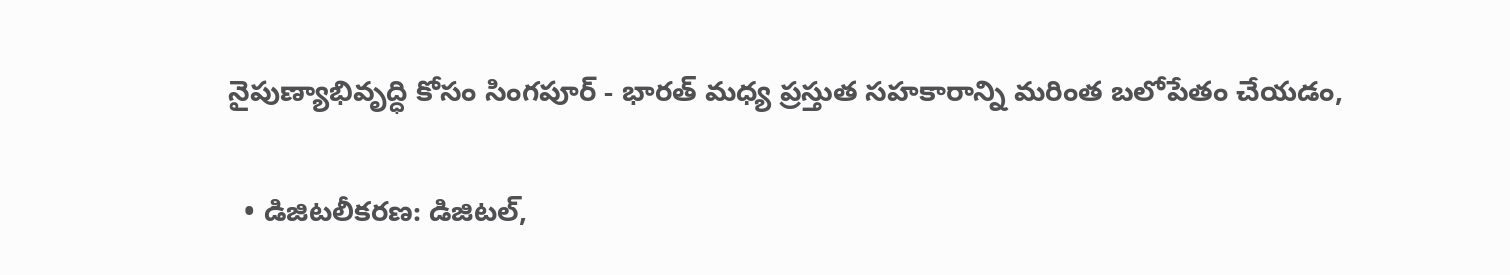నైపుణ్యాభివృద్ధి కోసం సింగపూర్‌ - భారత్ మధ్య ప్రస్తుత సహకారాన్ని మరింత బలోపేతం చేయడం,

  • డిజిటలీకరణ: డిజిటల్,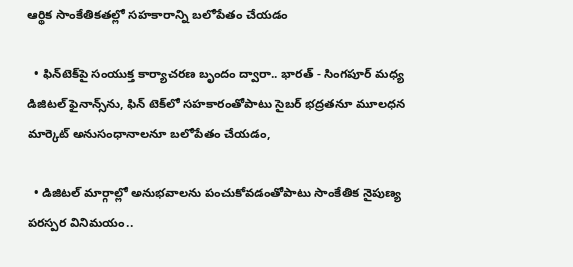ఆర్థిక సాంకేతికతల్లో సహకారాన్ని బలోపేతం చేయడం

  • ఫిన్‌టెక్‌పై సంయుక్త కార్యాచరణ బృందం ద్వారా.. భారత్ - సింగపూర్ మధ్య డిజిటల్ ఫైనాన్స్‌ను, ఫిన్ టెక్‌లో సహకారంతోపాటు సైబర్ భద్రతనూ మూలధన మార్కెట్ అనుసంధానాలనూ బలోపేతం చేయడం,

  • డిజిటల్ మార్గాల్లో అనుభవాలను పంచుకోవడంతోపాటు సాంకేతిక నైపుణ్య పరస్పర వినిమయం..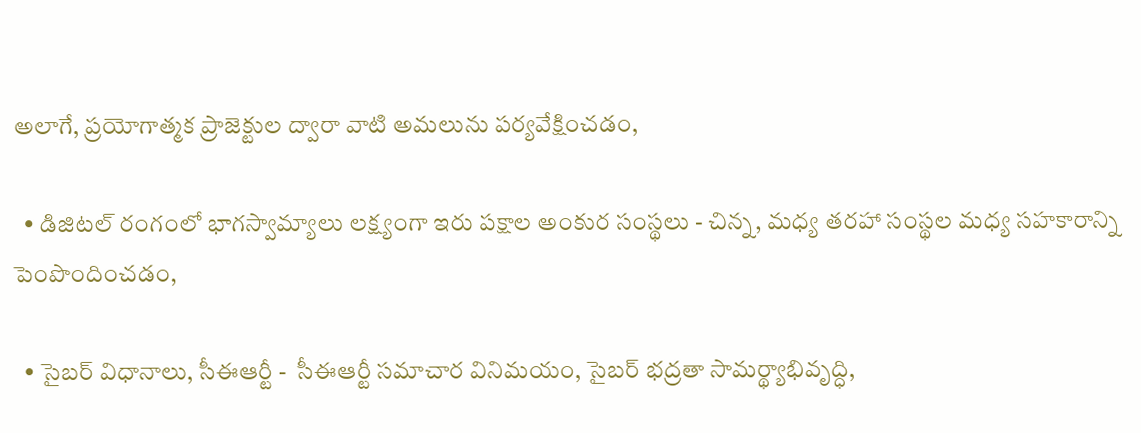అలాగే, ప్రయోగాత్మక ప్రాజెక్టుల ద్వారా వాటి అమలును పర్యవేక్షించడం,

  • డిజిటల్ రంగంలో భాగస్వామ్యాలు లక్ష్యంగా ఇరు పక్షాల అంకుర సంస్థలు - చిన్న, మధ్య తరహా సంస్థల మధ్య సహకారాన్ని పెంపొందించడం,

  • సైబర్ విధానాలు, సీఈఆర్టీ -  సీఈఆర్టీ సమాచార వినిమయం, సైబర్ భద్రతా సామర్థ్యాభివృద్ధి,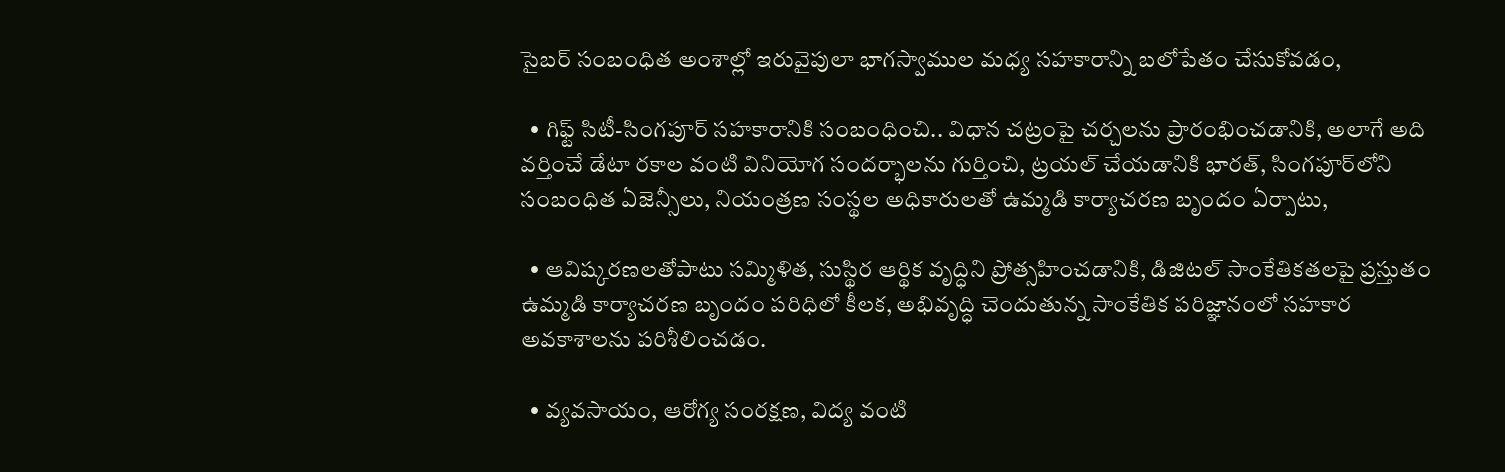సైబర్ సంబంధిత అంశాల్లో ఇరువైపులా భాగస్వాముల మధ్య సహకారాన్ని బలోపేతం చేసుకోవడం,

  • గిఫ్ట్ సిటీ-సింగపూర్ సహకారానికి సంబంధించి.. విధాన చట్రంపై చర్చలను ప్రారంభించడానికి, అలాగే అది వర్తించే డేటా రకాల వంటి వినియోగ సందర్భాలను గుర్తించి, ట్రయల్ చేయడానికి భారత్, సింగపూర్‌లోని సంబంధిత ఏజెన్సీలు, నియంత్రణ సంస్థల అధికారులతో ఉమ్మడి కార్యాచరణ బృందం ఏర్పాటు,

  • ఆవిష్కరణలతోపాటు సమ్మిళిత, సుస్థిర ఆర్థిక వృద్ధిని ప్రోత్సహించడానికి, డిజిటల్ సాంకేతికతలపై ప్రస్తుతం  ఉమ్మడి కార్యాచరణ బృందం పరిధిలో కీలక, అభివృద్ధి చెందుతున్న సాంకేతిక పరిజ్ఞానంలో సహకార అవకాశాలను పరిశీలించడం.

  • వ్యవసాయం, ఆరోగ్య సంరక్షణ, విద్య వంటి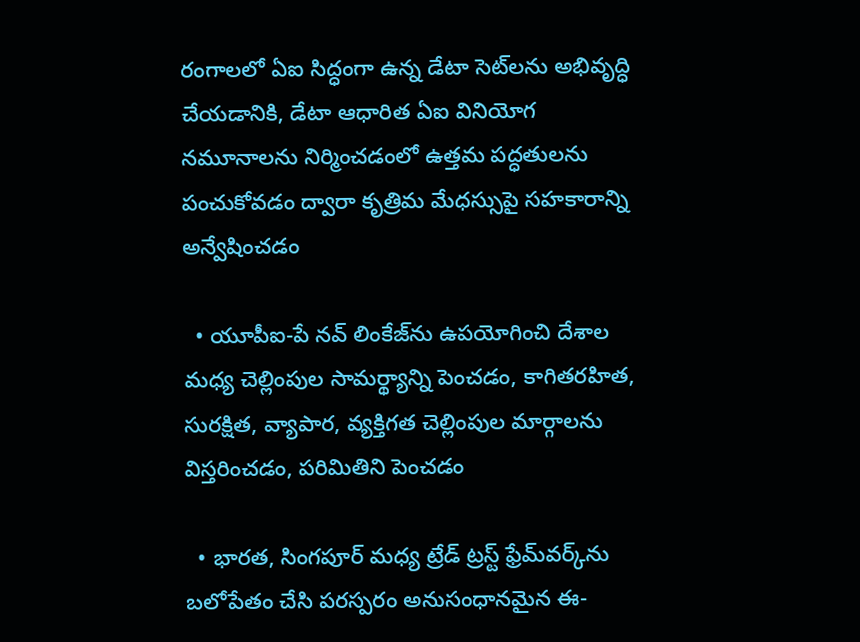రంగాలలో ఏఐ సిద్ధంగా ఉన్న డేటా సెట్‌లను అభివృద్ధి చేయడానికి, డేటా ఆధారిత ఏఐ వినియోగ నమూనాలను నిర్మించడంలో ఉత్తమ పద్ధతులను పంచుకోవడం ద్వారా కృత్రిమ మేధస్సుపై సహకారాన్ని అన్వేషించడం

  • యూపీఐ-పే నవ్‌ లింకేజ్‌ను ఉపయోగించి దేశాల మధ్య చెల్లింపుల సామర్థ్యాన్ని పెంచడం, కాగితరహిత, సురక్షిత, వ్యాపార, వ్యక్తిగత చెల్లింపుల మార్గాలను విస్తరించడం, పరిమితిని పెంచడం

  • భారత, సింగపూర్ మధ్య ట్రేడ్‌ ట్రస్ట్‌ ఫ్రేమ్‌వర్క్‌ను బలోపేతం చేసి పరస్పరం అనుసంధానమైన ఈ-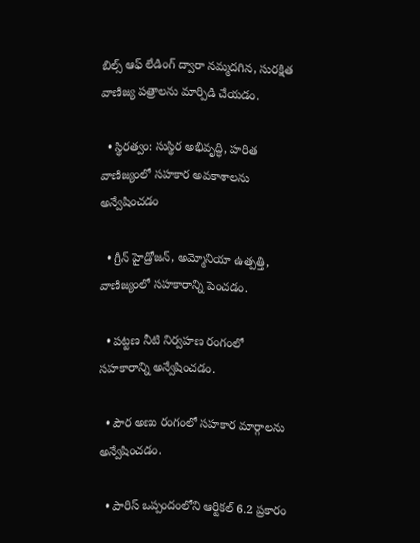బిల్స్ ఆఫ్ లేడింగ్ ద్వారా నమ్మదగిన, సురక్షిత వాణిజ్య పత్రాలను మార్పిడి చేయడం.

  • స్థిరత్వం: సుస్థిర అభివృద్ధి, హరిత వాణిజ్యంలో సహకార అవకాశాలను అన్వేషించడం

  • గ్రీన్ హైడ్రోజన్, అమ్మోనియా ఉత్పత్తి, వాణిజ్యంలో సహకారాన్ని పెంచడం.

  • పట్టణ నీటి నిర్వహణ రంగంలో సహకారాన్ని అన్వేషించడం.

  • పౌర అణు రంగంలో సహకార మార్గాలను అన్వేషించడం.

  • పారిస్ ఒప్పందంలోని ఆర్టికల్ 6.2 ప్రకారం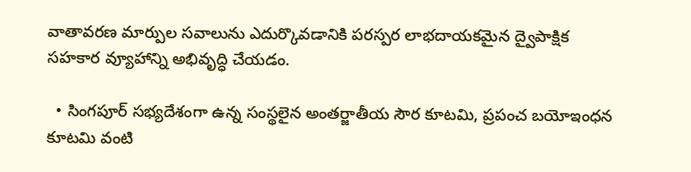వాతావరణ మార్పుల సవాలును ఎదుర్కొవడానికి పరస్పర లాభదాయకమైన ద్వైపాక్షిక సహకార వ్యూహాన్ని అభివృద్ధి చేయడం.

  • సింగపూర్ సభ్యదేశంగా ఉన్న సంస్థలైన అంతర్జాతీయ సౌర కూటమి, ప్రపంచ బయోఇంధన కూటమి వంటి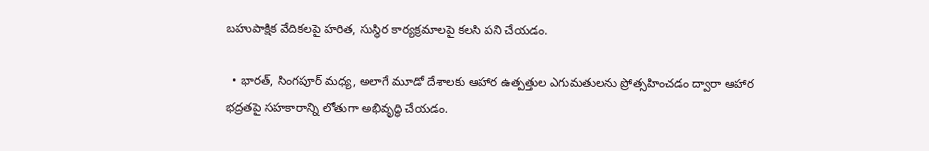బహుపాక్షిక వేదికలపై హరిత, సుస్థిర కార్యక్రమాలపై కలసి పని చేయడం.

  • భారత్‌, సింగపూర్ మధ్య, అలాగే మూడో దేశాలకు ఆహార ఉత్పత్తుల ఎగుమతులను ప్రోత్సహించడం ద్వారా ఆహార భద్రతపై సహకారాన్ని లోతుగా అభివృద్ధి చేయడం.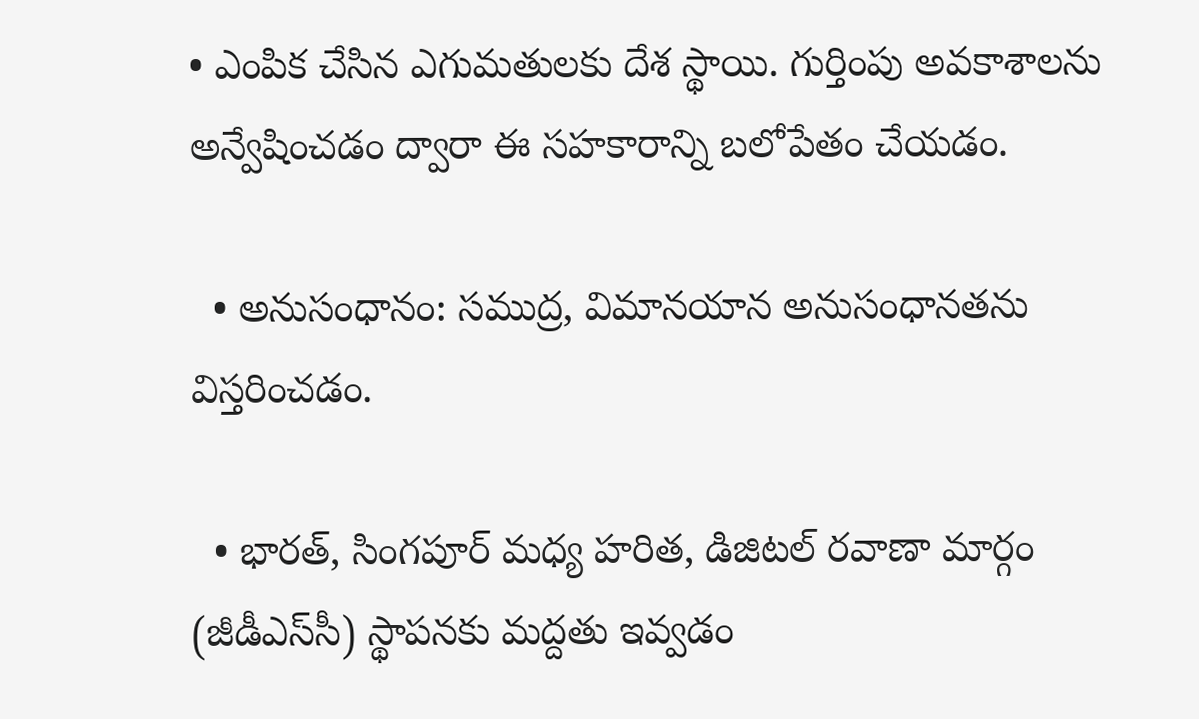• ఎంపిక చేసిన ఎగుమతులకు దేశ స్థాయి. గుర్తింపు అవకాశాలను అన్వేషించడం ద్వారా ఈ సహకారాన్ని బలోపేతం చేయడం.

  • అనుసంధానం: సముద్ర, విమానయాన అనుసంధానతను విస్తరించడం.

  • భారత్‌, సింగపూర్‌ మధ్య హరిత, డిజిటల్ రవాణా మార్గం (జీడీఎస్‌సీ) స్థాపనకు మద్దతు ఇవ్వడం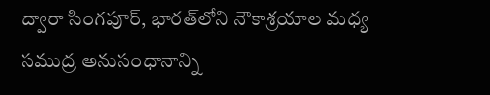ద్వారా సింగపూర్, భారత్‌లోని నౌకాశ్రయాల మధ్య సముద్ర అనుసంధానాన్ని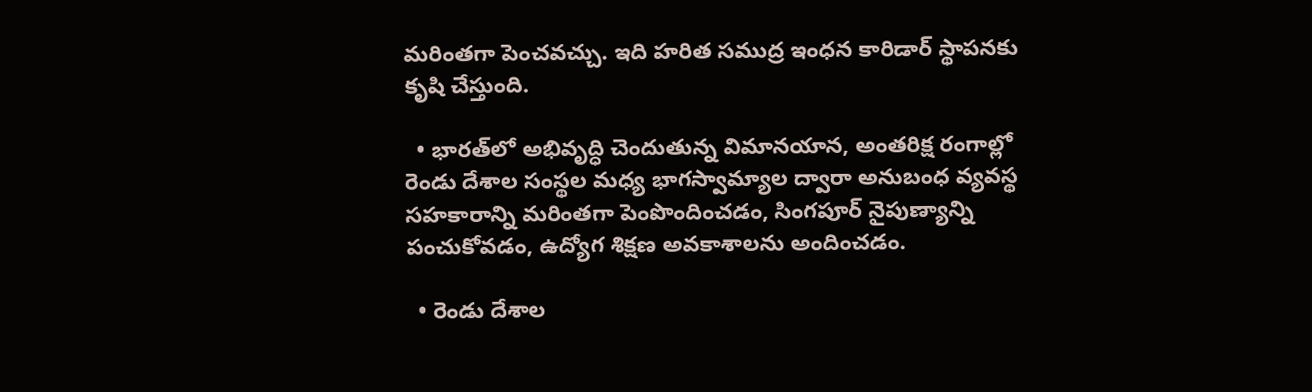మరింతగా పెంచవచ్చు. ఇది హరిత సముద్ర ఇంధన కారిడార్ స్థాపనకు కృషి చేస్తుంది.

  • భారత్‌లో అభివృద్ధి చెందుతున్న విమానయాన, అంతరిక్ష రంగాల్లో రెండు దేశాల సంస్థల మధ్య భాగస్వామ్యాల ద్వారా అనుబంధ వ్యవస్థ సహకారాన్ని మరింతగా పెంపొందించడం, సింగపూర్ నైపుణ్యాన్ని పంచుకోవడం, ఉద్యోగ శిక్షణ అవకాశాలను అందించడం.

  • రెండు దేశాల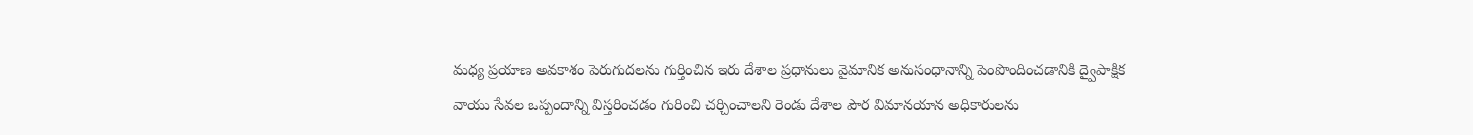మధ్య ప్రయాణ అవకాశం పెరుగుదలను గుర్తించిన ఇరు దేశాల ప్రధానులు వైమానిక అనుసంధానాన్ని పెంపొందించడానికి ద్వైపాక్షిక వాయు సేవల ఒప్పందాన్ని విస్తరించడం గురించి చర్చించాలని రెండు దేశాల పౌర విమానయాన అధికారులను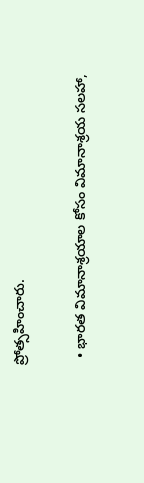ప్రోత్సహించారు.

  • భారత విమానాశ్రయాల కోసం విమానాశ్రయ సలహా,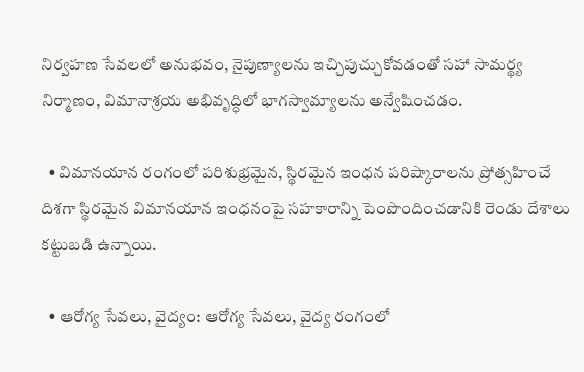నిర్వహణ సేవలలో అనుభవం, నైపుణ్యాలను ఇచ్చిపుచ్చుకోవడంతో సహా సామర్థ్య నిర్మాణం, విమానాశ్రయ అభివృద్ధిలో భాగస్వామ్యాలను అన్వేషించడం.

  • విమానయాన రంగంలో పరిశుభ్రమైన, స్థిరమైన ఇంధన పరిష్కారాలను ప్రోత్సహించే దిశగా స్థిరమైన విమానయాన ఇంధనంపై సహకారాన్ని పెంపొందించడానికి రెండు దేశాలు కట్టుబడి ఉన్నాయి.

  • ఆరోగ్య సేవలు, వైద్యం: ఆరోగ్య సేవలు, వైద్య రంగంలో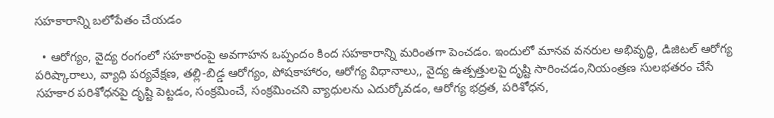సహకారాన్ని బలోపేతం చేయడం

  • ఆరోగ్యం, వైద్య రంగంలో సహకారంపై అవగాహన ఒప్పందం కింద సహకారాన్ని మరింతగా పెంచడం. ఇందులో మానవ వనరుల అభివృద్ధి, డిజిటల్ ఆరోగ్య పరిష్కారాలు, వ్యాధి పర్యవేక్షణ, తల్లి-బిడ్డ ఆరోగ్యం, పోషకాహారం, ఆరోగ్య విధానాలు,, వైద్య ఉత్పత్తులపై దృష్టి సారించడం,నియంత్రణ సులభతరం చేసే సహకార పరిశోధనపై దృష్టి పెట్టడం, సంక్రమించే, సంక్రమించని వ్యాధులను ఎదుర్కోవడం, ఆరోగ్య భద్రత, పరిశోధన,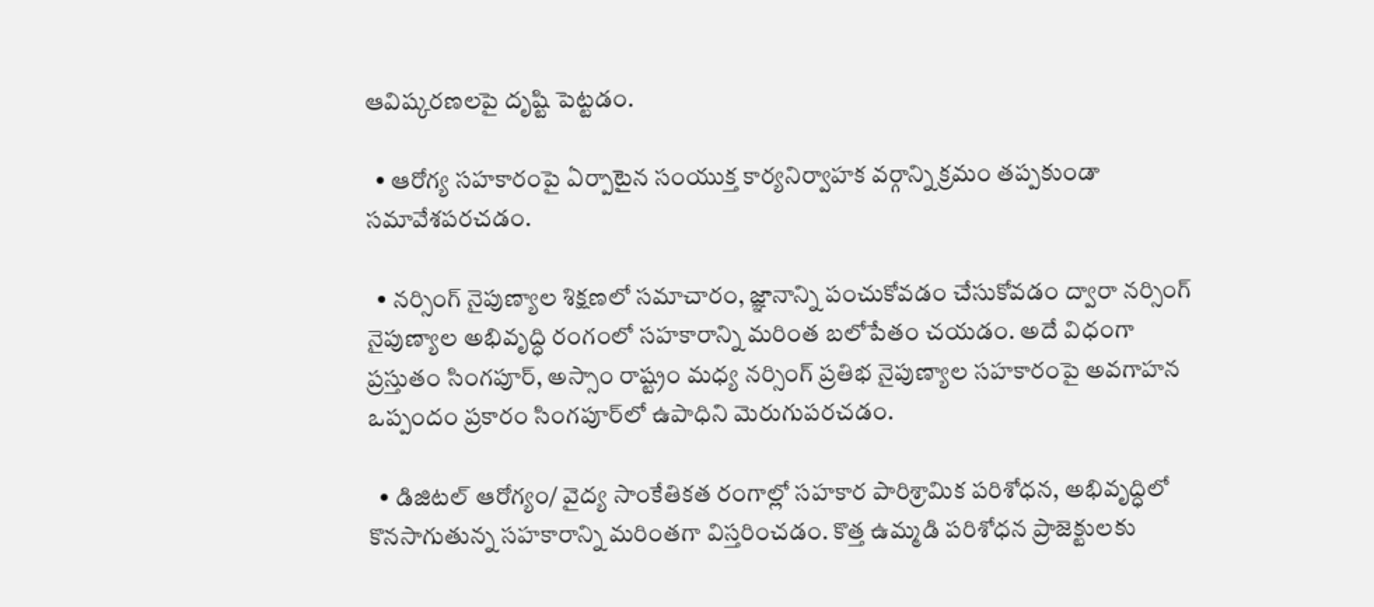ఆవిష్కరణలపై దృష్టి పెట్టడం.

  • ఆరోగ్య సహకారంపై ఏర్పాటైన సంయుక్త కార్యనిర్వాహక వర్గాన్ని క్రమం తప్పకుండా సమావేశపరచడం.

  • నర్సింగ్ నైపుణ్యాల శిక్షణలో సమాచారం, జ్ఞానాన్ని పంచుకోవడం చేసుకోవడం ద్వారా నర్సింగ్ నైపుణ్యాల అభివృద్ధి రంగంలో సహకారాన్ని మరింత బలోపేతం చయడం. అదే విధంగా ప్రస్తుతం సింగపూర్, అస్సాం రాష్ట్రం మధ్య నర్సింగ్ ప్రతిభ నైపుణ్యాల సహకారంపై అవగాహన ఒప్పందం ప్రకారం సింగపూర్‌లో ఉపాధిని మెరుగుపరచడం.

  • డిజిటల్ ఆరోగ్యం/ వైద్య సాంకేతికత రంగాల్లో సహకార పారిశ్రామిక పరిశోధన, అభివృద్ధిలో కొనసాగుతున్న సహకారాన్ని మరింతగా విస్తరించడం. కొత్త ఉమ్మడి పరిశోధన ప్రాజెక్టులకు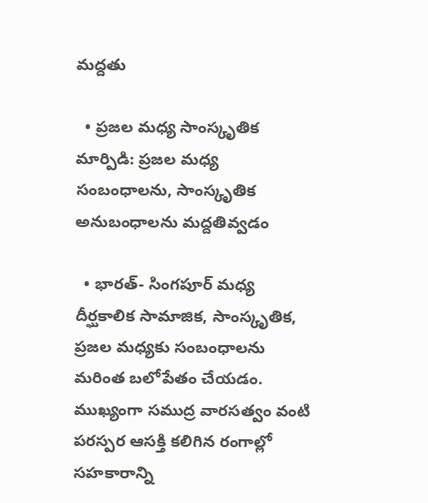మద్దతు

  • ప్రజల మధ్య సాంస్కృతిక మార్పిడి: ప్రజల మధ్య సంబంధాలను, సాంస్కృతిక అనుబంధాలను మద్దతివ్వడం

  • భారత్‌- సింగపూర్ మధ్య దీర్ఘకాలిక సామాజిక, సాంస్కృతిక, ప్రజల మధ్యకు సంబంధాలను మరింత బలోపేతం చేయడం. ముఖ్యంగా సముద్ర వారసత్వం వంటి పరస్పర ఆసక్తి కలిగిన రంగాల్లో సహకారాన్ని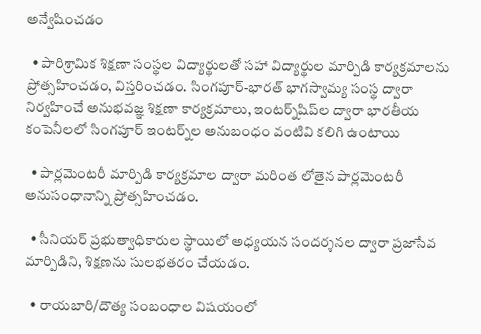అన్వేషించడం

  • పారిశ్రామిక శిక్షణా సంస్థల విద్యార్థులతో సహా విద్యార్థుల మార్పిడి కార్యక్రమాలను ప్రోత్సహించడం, విస్తరించడం. సింగపూర్-భారత్‌ భాగస్వామ్య సంస్థ ద్వారా నిర్వహించే అనుభవజ్ఞ శిక్షణా కార్యక్రమాలు, ఇంటర్న్‌షిప్‌ల ద్వారా భారతీయ కంపెనీలలో సింగపూర్ ఇంటర్న్‌ల అనుబంధం వంటివి కలిగి ఉంటాయి

  • పార్లమెంటరీ మార్పిడి కార్యక్రమాల ద్వారా మరింత లోతైన పార్లమెంటరీ అనుసంధానాన్ని ప్రోత్సహించడం.

  • సీనియర్‌ ప్రభుత్వాధికారుల స్థాయిలో అధ్యయన సందర్శనల ద్వారా ప్రజాసేవ మార్పిడిని, శిక్షణను సులభతరం చేయడం.

  • రాయబారి/దౌత్య సంబంధాల విషయంలో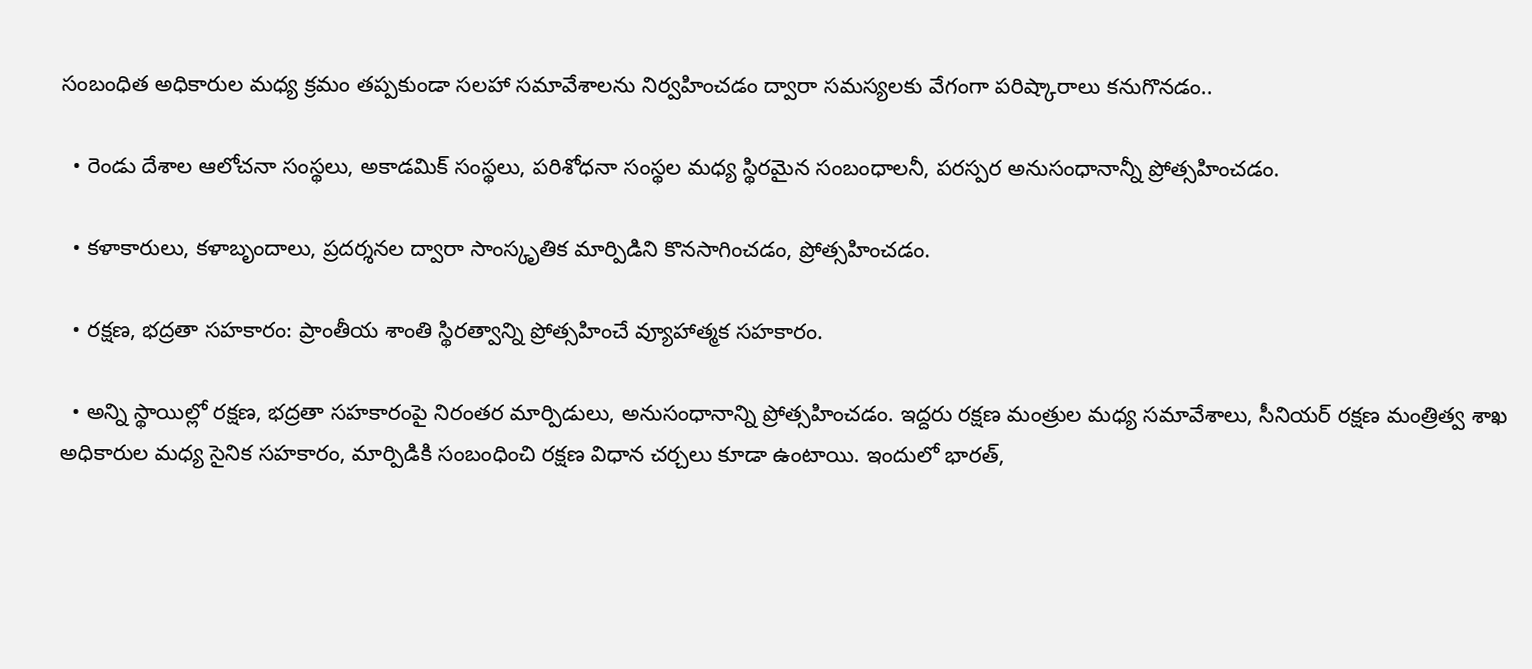సంబంధిత అధికారుల మధ్య క్రమం తప్పకుండా సలహా సమావేశాలను నిర్వహించడం ద్వారా సమస్యలకు వేగంగా పరిష్కారాలు కనుగొనడం..

  • రెండు దేశాల ఆలోచనా సంస్థలు, అకాడమిక్‌ సంస్థలు, పరిశోధనా సంస్థల మధ్య స్థిరమైన సంబంధాలనీ, పరస్పర అనుసంధానాన్నీ ప్రోత్సహించడం.

  • కళాకారులు, కళాబృందాలు, ప్రదర్శనల ద్వారా సాంస్కృతిక మార్పిడిని కొనసాగించడం, ప్రోత్సహించడం.

  • రక్షణ, భద్రతా సహకారం: ప్రాంతీయ శాంతి స్థిరత్వాన్ని ప్రోత్సహించే వ్యూహాత్మక సహకారం.

  • అన్ని స్థాయిల్లో రక్షణ, భద్రతా సహకారంపై నిరంతర మార్పిడులు, అనుసంధానాన్ని ప్రోత్సహించడం. ఇద్దరు రక్షణ మంత్రుల మధ్య సమావేశాలు, సీనియర్‌ రక్షణ మంత్రిత్వ శాఖ అధికారుల మధ్య సైనిక సహకారం, మార్పిడికి సంబంధించి రక్షణ విధాన చర్చలు కూడా ఉంటాయి. ఇందులో భారత్‌,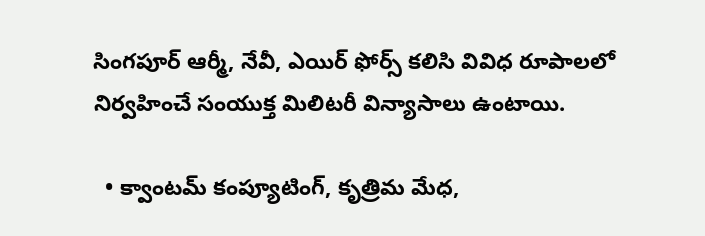సింగపూర్ ఆర్మీ, నేవీ, ఎయిర్ ఫోర్స్ కలిసి వివిధ రూపాలలో నిర్వహించే సంయుక్త మిలిటరీ విన్యాసాలు ఉంటాయి.

  • క్వాంటమ్ కంప్యూటింగ్, కృత్రిమ మేధ,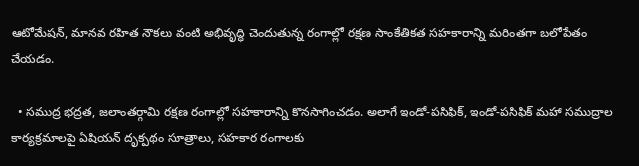ఆటోమేషన్, మానవ రహిత నౌకలు వంటి అభివృద్ధి చెందుతున్న రంగాల్లో రక్షణ సాంకేతికత సహకారాన్ని మరింతగా బలోపేతం చేయడం.

  • సముద్ర భద్రత, జలాంతర్గామి రక్షణ రంగాల్లో సహకారాన్ని కొనసాగించడం. అలాగే ఇండో-పసిఫిక్‌, ఇండో-పసిఫిక్‌ మహా సముద్రాల కార్యక్రమాలపై ఏషియన్‌ దృక్పథం సూత్రాలు, సహకార రంగాలకు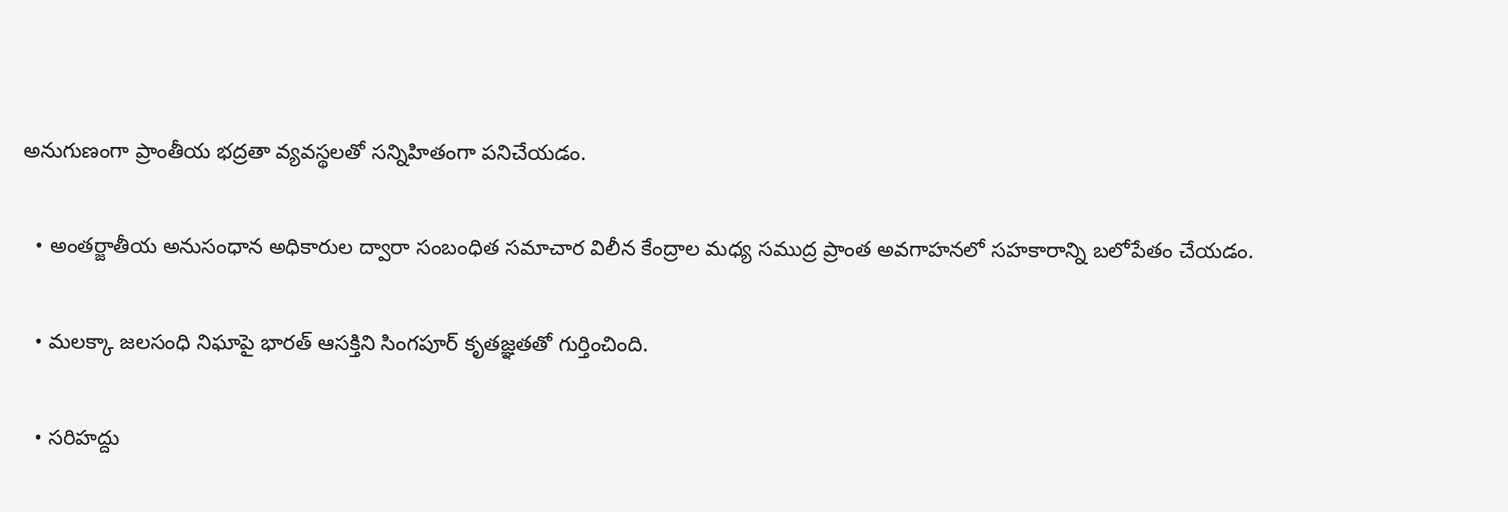అనుగుణంగా ప్రాంతీయ భద్రతా వ్యవస్థలతో సన్నిహితంగా పనిచేయడం.

  • అంతర్జాతీయ అనుసంధాన అధికారుల ద్వారా సంబంధిత సమాచార విలీన కేంద్రాల మధ్య సముద్ర ప్రాంత అవగాహనలో సహకారాన్ని బలోపేతం చేయడం.

  • మలక్కా జలసంధి నిఘాపై భారత్‌ ఆసక్తిని సింగపూర్ కృతజ్ఞతతో గుర్తించింది.

  • సరిహద్దు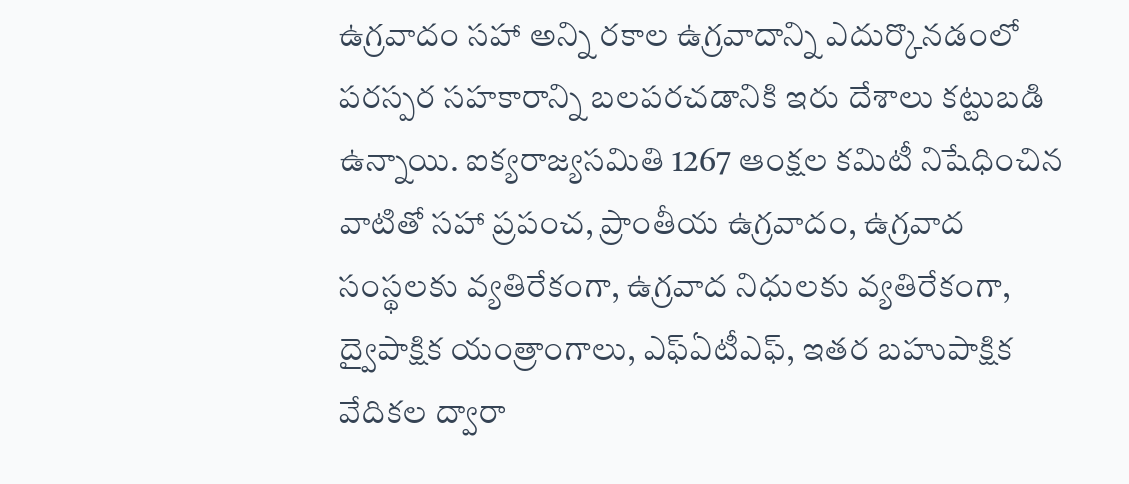ఉగ్రవాదం సహా అన్ని రకాల ఉగ్రవాదాన్ని ఎదుర్కొనడంలో పరస్పర సహకారాన్ని బలపరచడానికి ఇరు దేశాలు కట్టుబడి ఉన్నాయి. ఐక్యరాజ్యసమితి 1267 ఆంక్షల కమిటీ నిషేధించిన వాటితో సహా ప్రపంచ, ప్రాంతీయ ఉగ్రవాదం, ఉగ్రవాద సంస్థలకు వ్యతిరేకంగా, ఉగ్రవాద నిధులకు వ్యతిరేకంగా, ద్వైపాక్షిక యంత్రాంగాలు, ఎఫ్‌ఏటీఎఫ్‌, ఇతర బహుపాక్షిక వేదికల ద్వారా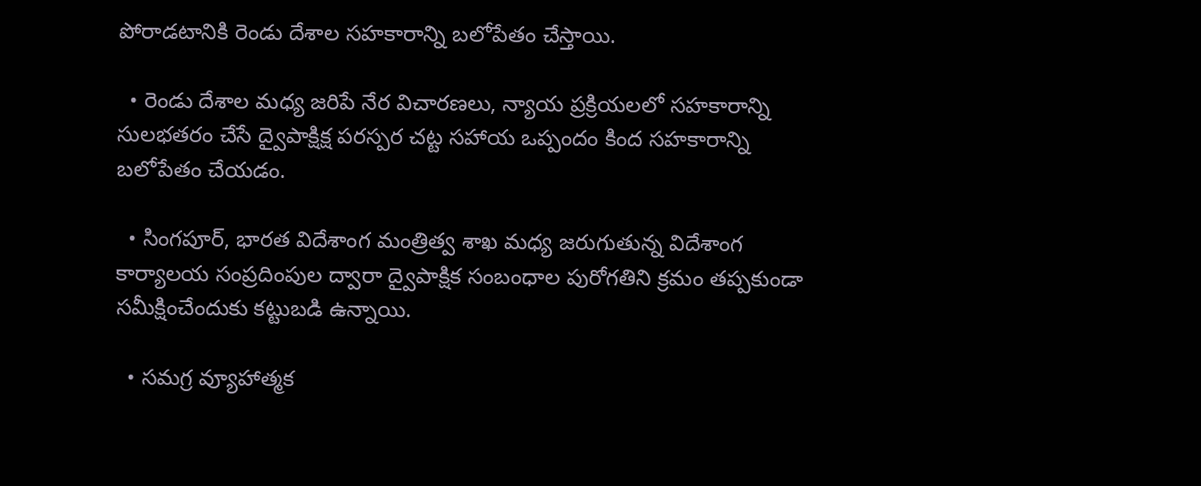పోరాడటానికి రెండు దేశాల సహకారాన్ని బలోపేతం చేస్తాయి.

  • రెండు దేశాల మధ్య జరిపే నేర విచారణలు, న్యాయ ప్రక్రియలలో సహకారాన్ని సులభతరం చేసే ద్వైపాక్షిక్ష పరస్పర చట్ట సహాయ ఒప్పందం కింద సహకారాన్ని బలోపేతం చేయడం.

  • సింగపూర్‌, భారత విదేశాంగ మంత్రిత్వ శాఖ మధ్య జరుగుతున్న విదేశాంగ కార్యాలయ సంప్రదింపుల ద్వారా ద్వైపాక్షిక సంబంధాల పురోగతిని క్రమం తప్పకుండా సమీక్షించేందుకు కట్టుబడి ఉన్నాయి.

  • సమగ్ర వ్యూహాత్మక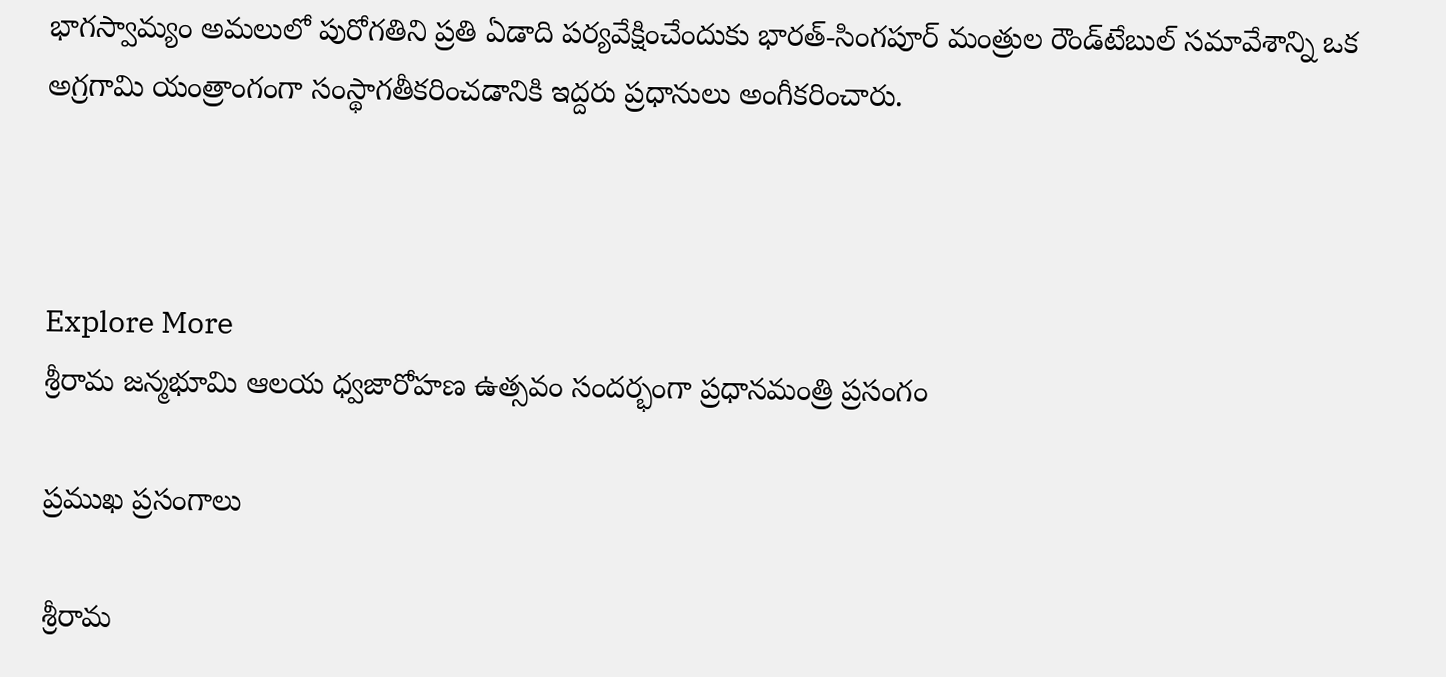భాగస్వామ్యం అమలులో పురోగతిని ప్రతి ఏడాది పర్యవేక్షించేందుకు భారత్‌-సింగపూర్ మంత్రుల రౌండ్‌టేబుల్‌ సమావేశాన్ని ఒక అగ్రగామి యంత్రాంగంగా సంస్థాగతీకరించడానికి ఇద్దరు ప్రధానులు అంగీకరించారు.



Explore More
శ్రీరామ జన్మభూమి ఆలయ ధ్వజారోహణ ఉత్సవం సందర్భంగా ప్రధానమంత్రి ప్రసంగం

ప్రముఖ ప్రసంగాలు

శ్రీరామ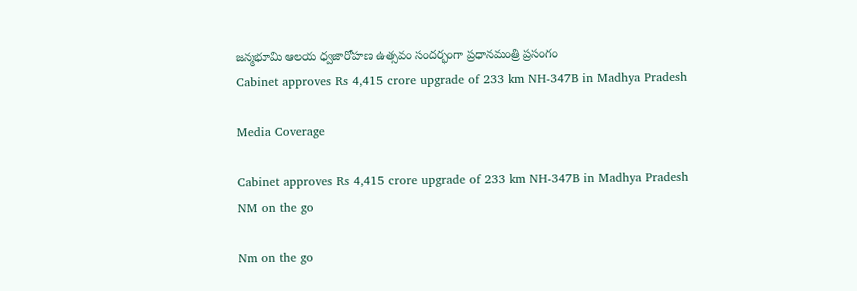జన్మభూమి ఆలయ ధ్వజారోహణ ఉత్సవం సందర్భంగా ప్రధానమంత్రి ప్రసంగం
Cabinet approves Rs 4,415 crore upgrade of 233 km NH-347B in Madhya Pradesh

Media Coverage

Cabinet approves Rs 4,415 crore upgrade of 233 km NH-347B in Madhya Pradesh
NM on the go

Nm on the go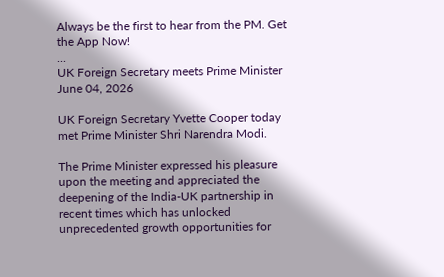Always be the first to hear from the PM. Get the App Now!
...
UK Foreign Secretary meets Prime Minister
June 04, 2026

UK Foreign Secretary Yvette Cooper today met Prime Minister Shri Narendra Modi.

The Prime Minister expressed his pleasure upon the meeting and appreciated the deepening of the India-UK partnership in recent times which has unlocked unprecedented growth opportunities for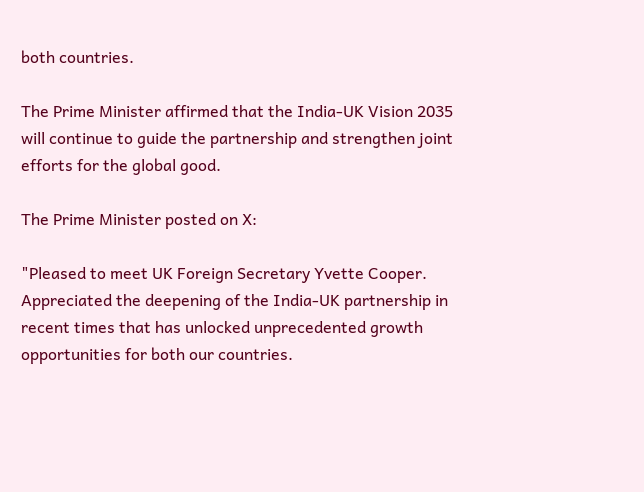both countries.

The Prime Minister affirmed that the India-UK Vision 2035 will continue to guide the partnership and strengthen joint efforts for the global good.

The Prime Minister posted on X:

"Pleased to meet UK Foreign Secretary Yvette Cooper. Appreciated the deepening of the India-UK partnership in recent times that has unlocked unprecedented growth opportunities for both our countries.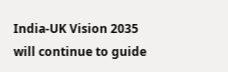India-UK Vision 2035 will continue to guide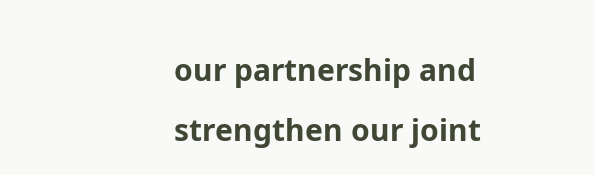our partnership and strengthen our joint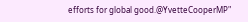efforts for global good.@YvetteCooperMP"